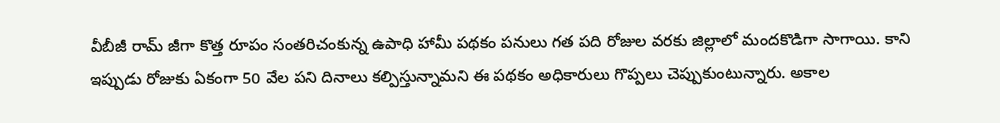వీబీజీ రామ్ జీగా కొత్త రూపం సంతరిచంకున్న ఉపాధి హామీ పథకం పనులు గత పది రోజుల వరకు జిల్లాలో మందకొడిగా సాగాయి. కాని ఇప్పుడు రోజుకు ఏకంగా 50 వేల పని దినాలు కల్పిస్తున్నామని ఈ పథకం అధికారులు గొప్పలు చెప్పుకుంటున్నారు. అకాల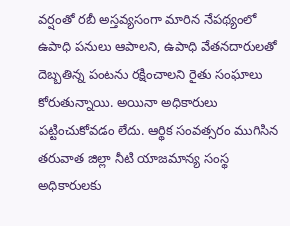వర్షంతో రబీ అస్తవ్యసంగా మారిన నేపథ్యంలో ఉపాధి పనులు ఆపాలని, ఉపాధి వేతనదారులతో దెబ్బతిన్న పంటను రక్షించాలని రైతు సంఘాలు కోరుతున్నాయి. అయినా అధికారులు పట్టించుకోవడం లేదు. ఆర్థిక సంవత్సరం ముగిసిన తరువాత జిల్లా నీటి యాజమాన్య సంస్థ అధికారులకు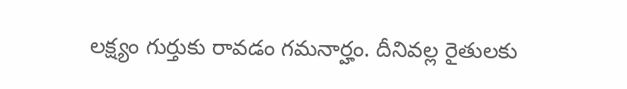లక్ష్యం గుర్తుకు రావడం గమనార్హం. దీనివల్ల రైతులకు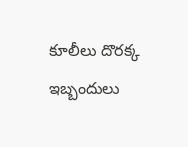కూలీలు దొరక్క ఇబ్బందులు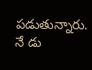పడుతున్నారు.
నే డు